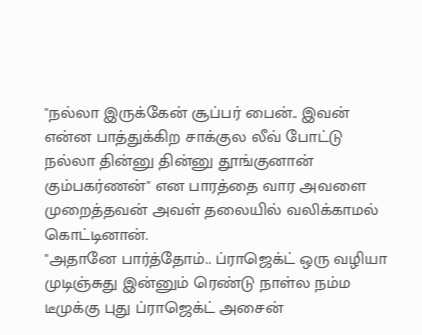"நல்லா இருக்கேன் சூப்பர் பைன்.. இவன் என்ன பாத்துக்கிற சாக்குல லீவ் போட்டு நல்லா தின்னு தின்னு தூங்குனான் கும்பகர்ணன்" என பாரத்தை வார அவளை முறைத்தவன் அவள் தலையில் வலிக்காமல் கொட்டினான்.
"அதானே பார்த்தோம்.. ப்ராஜெக்ட் ஒரு வழியா முடிஞ்சுது இன்னும் ரெண்டு நாள்ல நம்ம டீமுக்கு புது ப்ராஜெக்ட் அசைன்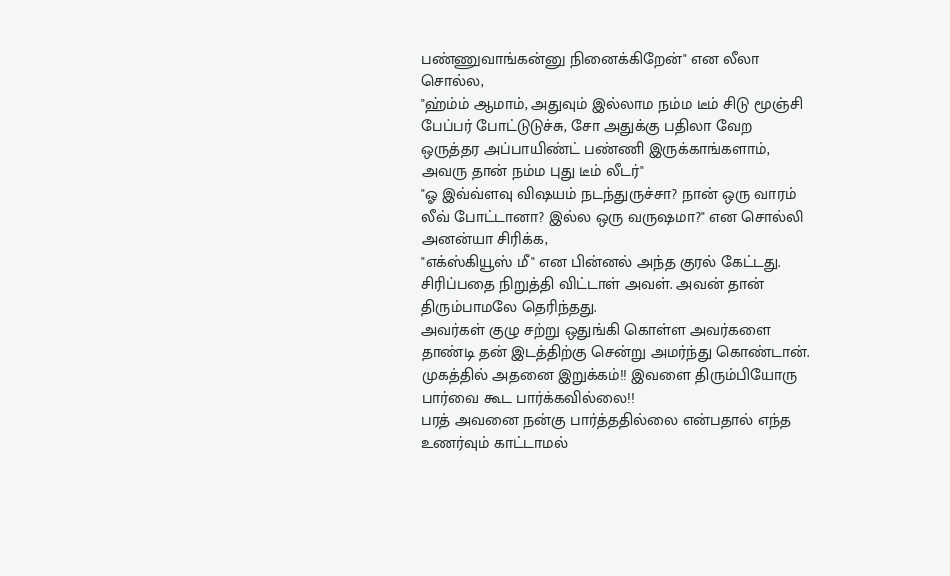பண்ணுவாங்கன்னு நினைக்கிறேன்" என லீலா சொல்ல,
"ஹ்ம்ம் ஆமாம், அதுவும் இல்லாம நம்ம டீம் சிடு மூஞ்சி பேப்பர் போட்டுடுச்சு, சோ அதுக்கு பதிலா வேற ஒருத்தர அப்பாயிண்ட் பண்ணி இருக்காங்களாம், அவரு தான் நம்ம புது டீம் லீடர்"
"ஓ இவ்வ்ளவு விஷயம் நடந்துருச்சா? நான் ஒரு வாரம் லீவ் போட்டானா? இல்ல ஒரு வருஷமா?" என சொல்லி அனன்யா சிரிக்க,
"எக்ஸ்கியூஸ் மீ" என பின்னல் அந்த குரல் கேட்டது. சிரிப்பதை நிறுத்தி விட்டாள் அவள். அவன் தான் திரும்பாமலே தெரிந்தது.
அவர்கள் குழு சற்று ஒதுங்கி கொள்ள அவர்களை தாண்டி தன் இடத்திற்கு சென்று அமர்ந்து கொண்டான். முகத்தில் அதனை இறுக்கம்!! இவளை திரும்பியோரு பார்வை கூட பார்க்கவில்லை!!
பரத் அவனை நன்கு பார்த்ததில்லை என்பதால் எந்த உணர்வும் காட்டாமல்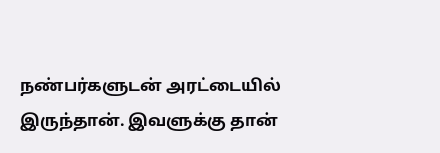நண்பர்களுடன் அரட்டையில் இருந்தான். இவளுக்கு தான்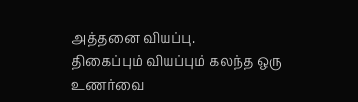அத்தனை வியப்பு.
திகைப்பும் வியப்பும் கலந்த ஒரு உணர்வை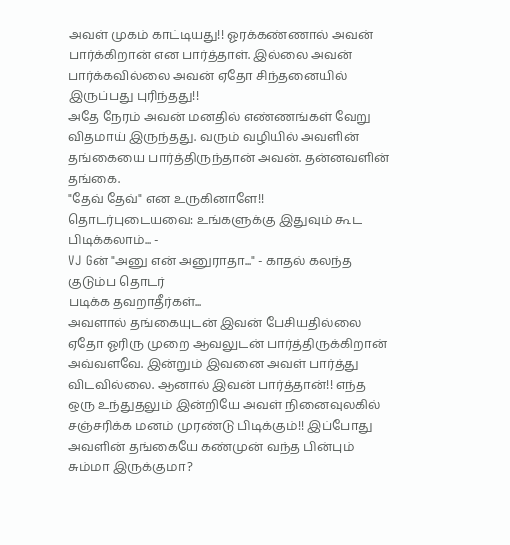அவள் முகம் காட்டியது!! ஓரக்கண்ணால் அவன் பார்க்கிறான் என பார்த்தாள். இல்லை அவன் பார்க்கவில்லை அவன் ஏதோ சிந்தனையில் இருப்பது புரிந்தது!!
அதே நேரம் அவன் மனதில் எண்ணங்கள் வேறு விதமாய் இருந்தது. வரும் வழியில் அவளின் தங்கையை பார்த்திருந்தான் அவன். தன்னவளின் தங்கை.
"தேவ் தேவ்" என உருகினாளே!!
தொடர்புடையவை: உங்களுக்கு இதுவும் கூட பிடிக்கலாம்... -
VJ Gன் "அனு என் அனுராதா..." - காதல் கலந்த குடும்ப தொடர்
படிக்க தவறாதீர்கள்...
அவளால் தங்கையுடன் இவன் பேசியதில்லை ஏதோ ஓரிரு முறை ஆவலுடன் பார்த்திருக்கிறான் அவ்வளவே. இன்றும் இவனை அவள் பார்த்து விடவில்லை. ஆனால் இவன் பார்த்தான்!! எந்த ஒரு உந்துதலும் இன்றியே அவள் நினைவுலகில் சஞ்சரிக்க மனம் முரண்டு பிடிக்கும்!! இப்போது அவளின் தங்கையே கண்முன் வந்த பின்பும் சும்மா இருக்குமா?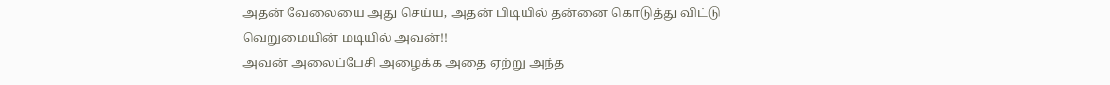அதன் வேலையை அது செய்ய, அதன் பிடியில் தன்னை கொடுத்து விட்டு வெறுமையின் மடியில் அவன்!!
அவன் அலைப்பேசி அழைக்க அதை ஏற்று அந்த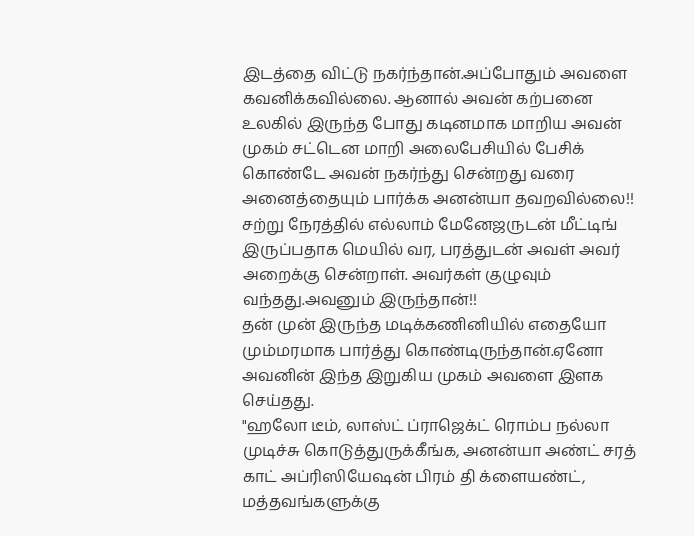இடத்தை விட்டு நகர்ந்தான்.அப்போதும் அவளை கவனிக்கவில்லை. ஆனால் அவன் கற்பனை உலகில் இருந்த போது கடினமாக மாறிய அவன் முகம் சட்டென மாறி அலைபேசியில் பேசிக் கொண்டே அவன் நகர்ந்து சென்றது வரை அனைத்தையும் பார்க்க அனன்யா தவறவில்லை!!
சற்று நேரத்தில் எல்லாம் மேனேஜருடன் மீட்டிங் இருப்பதாக மெயில் வர, பரத்துடன் அவள் அவர் அறைக்கு சென்றாள். அவர்கள் குழுவும் வந்தது.அவனும் இருந்தான்!!
தன் முன் இருந்த மடிக்கணினியில் எதையோ மும்மரமாக பார்த்து கொண்டிருந்தான்.ஏனோ அவனின் இந்த இறுகிய முகம் அவளை இளக செய்தது.
"ஹலோ டீம், லாஸ்ட் ப்ராஜெக்ட் ரொம்ப நல்லா முடிச்சு கொடுத்துருக்கீங்க, அனன்யா அண்ட் சரத் காட் அப்ரிஸியேஷன் பிரம் தி க்ளையண்ட், மத்தவங்களுக்கு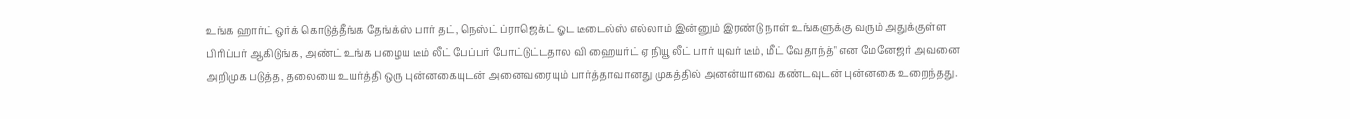உங்க ஹார்ட் ஒர்க் கொடுத்தீங்க தேங்க்ஸ் பார் தட், நெஸ்ட் ப்ராஜெக்ட் ஓட டீடைல்ஸ் எல்லாம் இன்னும் இரண்டு நாள் உங்களுக்கு வரும் அதுக்குள்ள பிரிப்பர் ஆகிடுங்க, அண்ட் உங்க பழைய டீம் லீட் பேப்பர் போட்டுட்டதால வி ஹையர்ட் ஏ நியூ லீட் பார் யுவர் டீம், மீட் வேதாந்த்" என மேனேஜர் அவனை அறிமுக படுத்த, தலையை உயர்த்தி ஒரு புன்னகையுடன் அனைவரையும் பார்த்தாவானது முகத்தில் அனன்யாவை கண்டவுடன் புன்னகை உறைந்தது.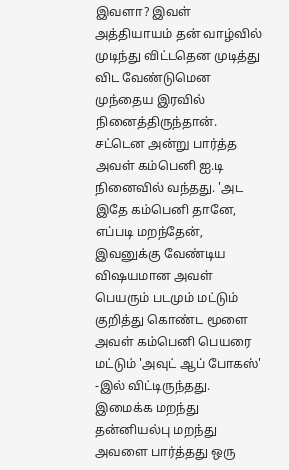இவளா? இவள் அத்தியாயம் தன் வாழ்வில் முடிந்து விட்டதென முடித்து விட வேண்டுமென முந்தைய இரவில் நினைத்திருந்தான். சட்டென அன்று பார்த்த அவள் கம்பெனி ஐ.டி நினைவில் வந்தது. 'அட இதே கம்பெனி தானே, எப்படி மறந்தேன், இவனுக்கு வேண்டிய விஷயமான அவள் பெயரும் படமும் மட்டும் குறித்து கொண்ட மூளை அவள் கம்பெனி பெயரை மட்டும் 'அவுட் ஆப் போகஸ்' -இல் விட்டிருந்தது.
இமைக்க மறந்து தன்னியல்பு மறந்து அவளை பார்த்தது ஒரு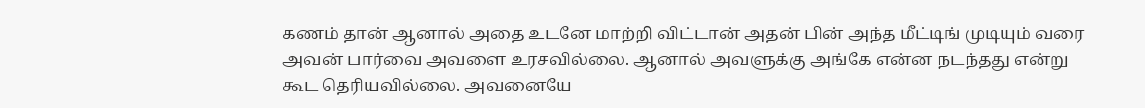கணம் தான் ஆனால் அதை உடனே மாற்றி விட்டான் அதன் பின் அந்த மீட்டிங் முடியும் வரை அவன் பார்வை அவளை உரசவில்லை. ஆனால் அவளுக்கு அங்கே என்ன நடந்தது என்று கூட தெரியவில்லை. அவனையே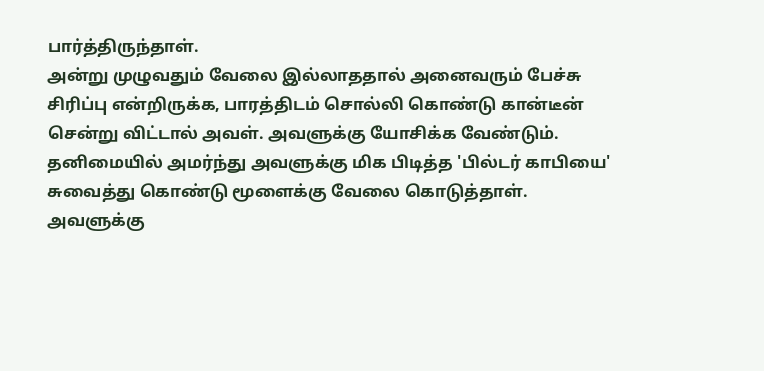பார்த்திருந்தாள்.
அன்று முழுவதும் வேலை இல்லாததால் அனைவரும் பேச்சு சிரிப்பு என்றிருக்க, பாரத்திடம் சொல்லி கொண்டு கான்டீன் சென்று விட்டால் அவள். அவளுக்கு யோசிக்க வேண்டும்.
தனிமையில் அமர்ந்து அவளுக்கு மிக பிடித்த 'பில்டர் காபியை' சுவைத்து கொண்டு மூளைக்கு வேலை கொடுத்தாள். அவளுக்கு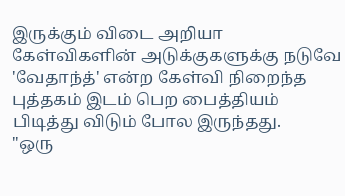இருக்கும் விடை அறியா கேள்விகளின் அடுக்குகளுக்கு நடுவே 'வேதாந்த்' என்ற கேள்வி நிறைந்த புத்தகம் இடம் பெற பைத்தியம் பிடித்து விடும் போல இருந்தது.
"ஒரு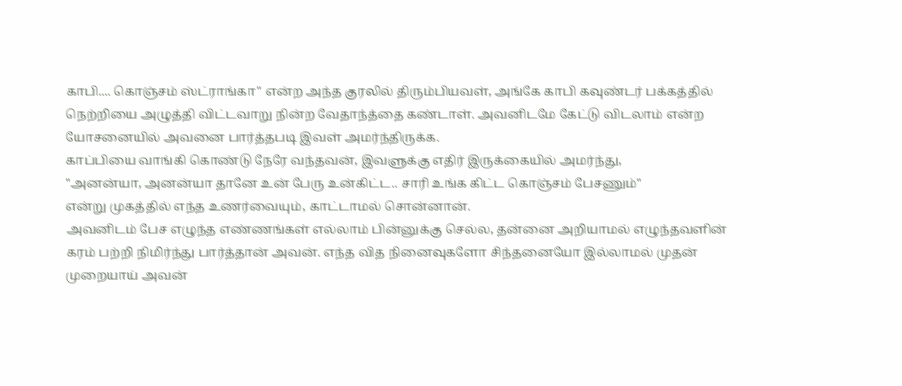காபி.... கொஞ்சம் ஸ்ட்ராங்கா" என்ற அந்த குரலில் திரும்பியவள், அங்கே காபி கவுண்டர் பக்கத்தில் நெற்றியை அழுத்தி விட்டவாறு நின்ற வேதாந்த்தை கண்டாள். அவனிடமே கேட்டு விடலாம் என்ற யோசனையில் அவனை பார்த்தபடி இவள் அமர்ந்திருக்க.
காப்பியை வாங்கி கொண்டு நேரே வந்தவன், இவளுக்கு எதிர் இருக்கையில் அமர்ந்து,
"அனன்யா, அனன்யா தானே உன் பேரு உன்கிட்ட.. சாரி உங்க கிட்ட கொஞ்சம் பேசணும்"
என்று முகத்தில் எந்த உணர்வையும், காட்டாமல் சொன்னான்.
அவனிடம் பேச எழுந்த எண்ணங்கள் எல்லாம் பின்னுக்கு செல்ல, தன்னை அறியாமல் எழுந்தவளின் கரம் பற்றி நிமிர்ந்து பார்த்தான் அவன். எந்த வித நினைவுகளோ சிந்தனையோ இல்லாமல் முதன் முறையாய் அவன்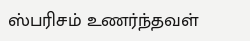ஸ்பரிசம் உணர்ந்தவள்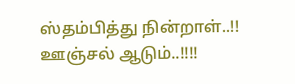ஸ்தம்பித்து நின்றாள்..!!
ஊஞ்சல் ஆடும்..!!!!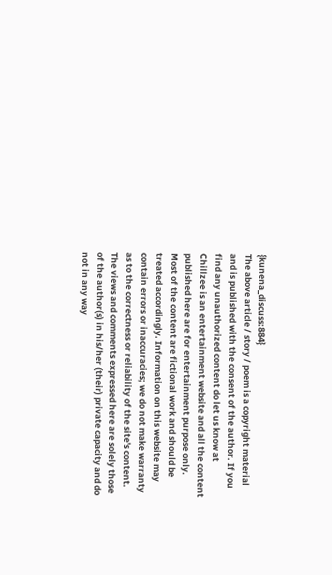{kunena_discuss:884}
The above article / story / poem is a copyright material and is published with the consent of the author. If you find any unauthorized content do let us know at
Chillzee is an entertainment website and all the content published here are for entertainment purpose only. Most of the content are fictional work and should be treated accordingly. Information on this website may contain errors or inaccuracies; we do not make warranty as to the correctness or reliability of the site's content. The views and comments expressed here are solely those of the author(s) in his/her (their) private capacity and do not in any way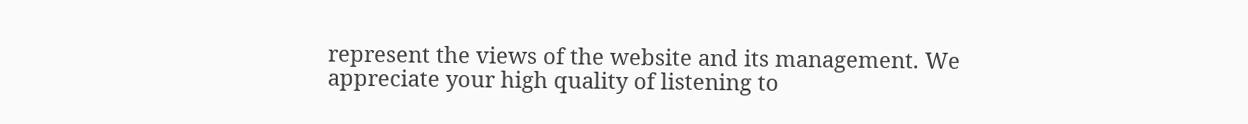represent the views of the website and its management. We appreciate your high quality of listening to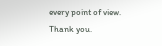every point of view. Thank you.